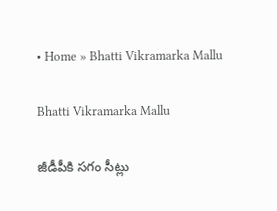• Home » Bhatti Vikramarka Mallu

Bhatti Vikramarka Mallu

జీడీపీకి సగం సీట్లు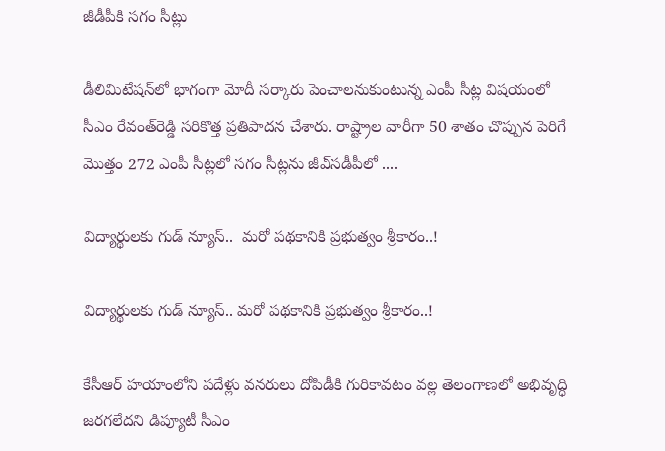జీడీపీకి సగం సీట్లు

డీలిమిటేషన్‌లో భాగంగా మోదీ సర్కారు పెంచాలనుకుంటున్న ఎంపీ సీట్ల విషయంలో సీఎం రేవంత్‌రెడ్డి సరికొత్త ప్రతిపాదన చేశారు. రాష్ట్రాల వారీగా 50 శాతం చొప్పున పెరిగే మొత్తం 272 ఎంపీ సీట్లలో సగం సీట్లను జీఎ్‌సడీపీలో ....

విద్యార్థులకు గుడ్ న్యూస్..  మరో పథకానికి ప్రభుత్వం శ్రీకారం..!

విద్యార్థులకు గుడ్ న్యూస్.. మరో పథకానికి ప్రభుత్వం శ్రీకారం..!

కేసీఆర్ హయాంలోని పదేళ్లు వనరులు దోపిడీకి గురికావటం వల్ల తెలంగాణలో అభివృద్ధి జరగలేదని డిప్యూటీ సీఎం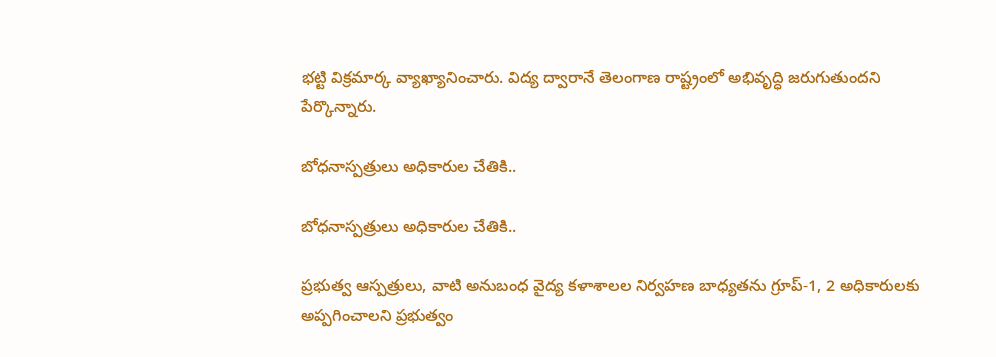భట్టి విక్రమార్క వ్యాఖ్యానించారు. విద్య ద్వారానే తెలంగాణ రాష్ట్రంలో అభివృద్ధి జరుగుతుందని పేర్కొన్నారు.

బోధనాస్పత్రులు అధికారుల చేతికి..

బోధనాస్పత్రులు అధికారుల చేతికి..

ప్రభుత్వ ఆస్పత్రులు, వాటి అనుబంధ వైద్య కళాశాలల నిర్వహణ బాధ్యతను గ్రూప్‌-1, 2 అధికారులకు అప్పగించాలని ప్రభుత్వం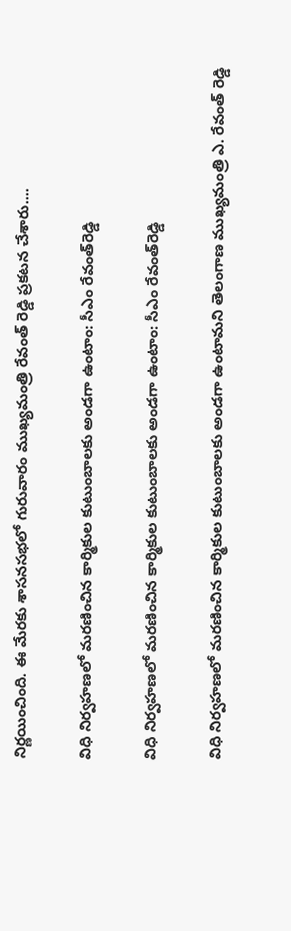నిర్ణయించింది. ఈ మేరకు శాసనసభలో గురువారం ముఖ్యమంత్రి రేవంత్‌ రెడ్డి ప్రకటన చేశారు....

విధి నిర్వహణలో మరణించిన కార్మికుల కుటుంబాలకు అండగా ఉంటాం: సీఎం రేవంత్‌రెడ్డి

విధి నిర్వహణలో మరణించిన కార్మికుల కుటుంబాలకు అండగా ఉంటాం: సీఎం రేవంత్‌రెడ్డి

విధి నిర్వహణలో మరణించిన కార్మికుల కుటుంబాలకు అండగా ఉంటామని తెలంగాణ ముఖ్యమంత్రి ఎ. రేవంత్ రెడ్డి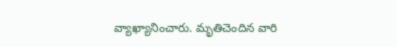వ్యాఖ్యానించారు. మృతిచెందిన వారి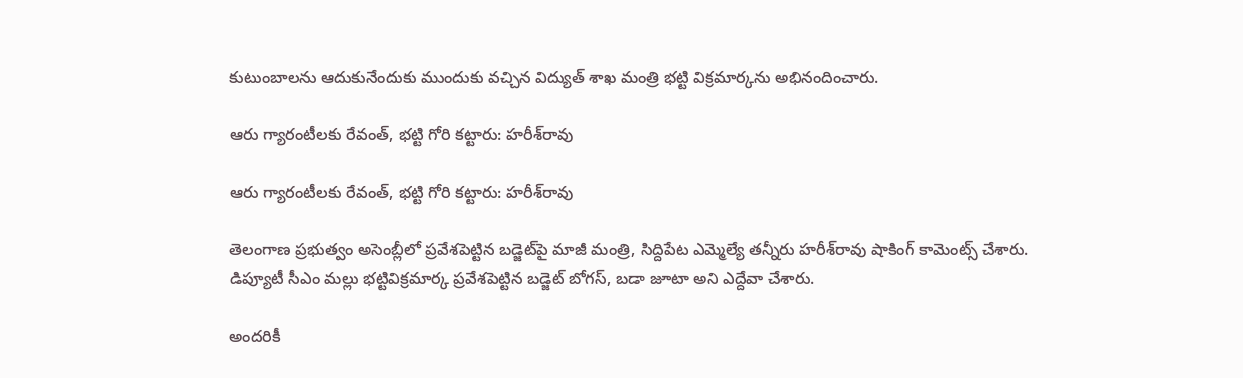కుటుంబాలను ఆదుకునేందుకు ముందుకు వచ్చిన విద్యుత్ శాఖ మంత్రి భట్టి విక్రమార్కను అభినందించారు.

ఆరు గ్యారంటీలకు రేవంత్, భట్టి గోరి కట్టారు: హరీశ్‌రావు

ఆరు గ్యారంటీలకు రేవంత్, భట్టి గోరి కట్టారు: హరీశ్‌రావు

తెలంగాణ ప్రభుత్వం అసెంబ్లీలో ప్రవేశపెట్టిన బడ్జెట్‌పై మాజీ మంత్రి, సిద్దిపేట ఎమ్మెల్యే తన్నీరు హరీశ్‌రావు షాకింగ్ కామెంట్స్ చేశారు. డిప్యూటీ సీఎం మల్లు భట్టివిక్రమార్క ప్రవేశపెట్టిన బడ్జెట్ బోగస్, బడా జూటా అని ఎద్దేవా చేశారు.

అందరికీ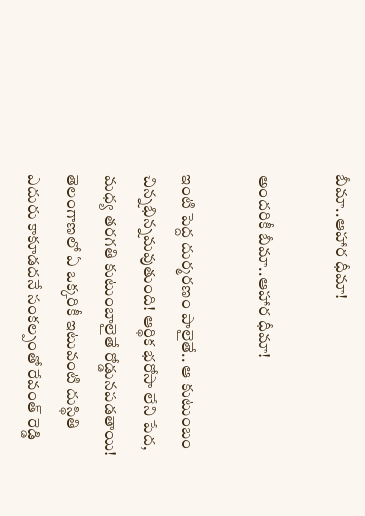బీమా..ఆహార ధీమా!

అందరికీ బీమా..ఆహార ధీమా!

ఇంటి పెద్ద దుర్మరణం పాలైతే.. ఆ కుటుంబం చిన్నభిన్నమవుతుంది! ఆర్థిక భరోసా లేని పేద, మధ్య తరగతి కుటుంబాలైతే రోడ్డునపడతాయి! తెలంగాణలో ఏ ఒక్కరికీ ఇటువంటి దుస్థితి ఎదురు కాకూడదనే సంకల్పంతో రేవంత్‌ రెడ్డి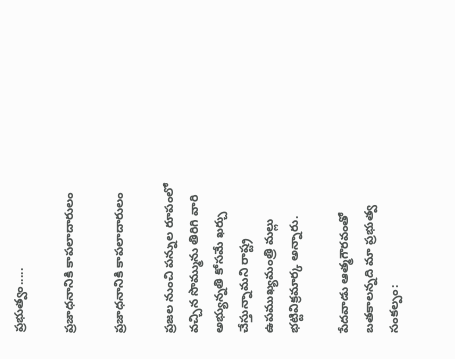ప్రభుత్వం.....

ప్రజాధనానికి కాపలాదారులం

ప్రజాధనానికి కాపలాదారులం

ప్రజల నుంచి పన్నుల రూపంలో వచ్చిన సొమ్మును తిరిగి వారి అభ్యున్నతి కోసమే ఖర్చు చేస్తున్నామని రాష్ట్ర ఉపముఖ్యమంత్రి మల్లు భట్టివిక్రమార్క అన్నారు.

పేదవాడు ఆత్మగౌరవంతో బతకాలన్నది మా ప్రభుత్వ సంకల్పం: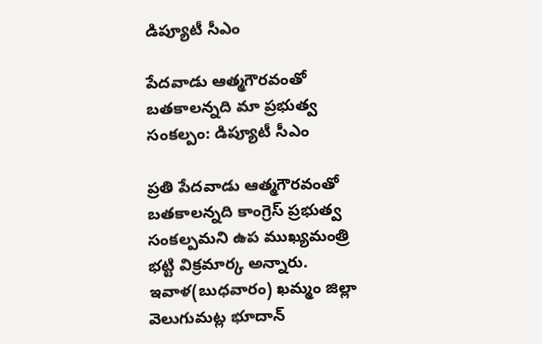డిప్యూటీ సీఎం

పేదవాడు ఆత్మగౌరవంతో బతకాలన్నది మా ప్రభుత్వ సంకల్పం: డిప్యూటీ సీఎం

ప్రతి పేదవాడు ఆత్మగౌరవంతో బతకాలన్నది కాంగ్రెస్ ప్రభుత్వ సంకల్పమని ఉప ముఖ్యమంత్రి భట్టి విక్రమార్క అన్నారు. ఇవాళ(బుధవారం) ఖమ్మం జిల్లా వెలుగుమట్ల భూదాన్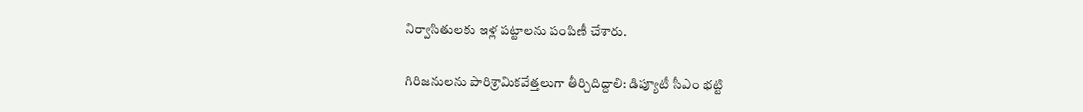నిర్వాసితులకు ఇళ్ల పట్టాలను పంపిణీ చేశారు.

గిరిజనులను పారిశ్రామికవేత్తలుగా తీర్చిదిద్దాలి: డిప్యూటీ సీఎం భట్టి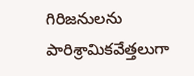గిరిజనులను పారిశ్రామికవేత్తలుగా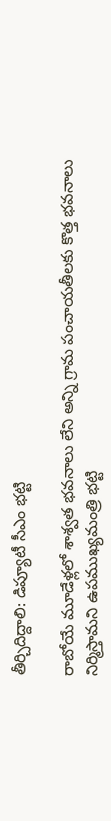తీర్చిదిద్దాలి: డిప్యూటీ సీఎం భట్టి

రాబోయే మూడేళ్లలో శాశ్వత భవనాలు లేని అన్ని గ్రామ పంచాయతీలకు కొత్త భవనాలు నిర్మిస్తామని ఉపముఖ్యమంత్రి భట్టి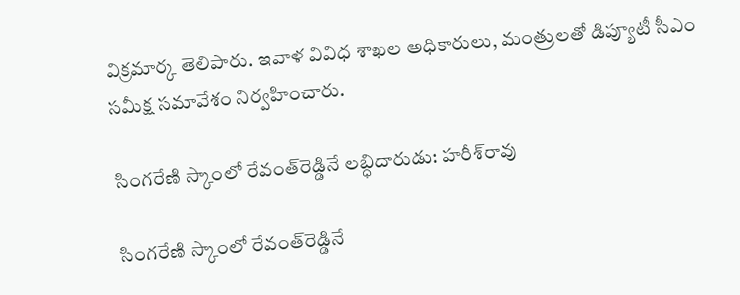విక్రమార్క తెలిపారు. ఇవాళ వివిధ శాఖల అధికారులు, మంత్రులతో డిప్యూటీ సీఎం సమీక్ష సమావేశం నిర్వహించారు.

సింగరేణి స్కాంలో రేవంత్‌రెడ్డినే లబ్ధిదారుడు: హరీశ్‌రావు

సింగరేణి స్కాంలో రేవంత్‌రెడ్డినే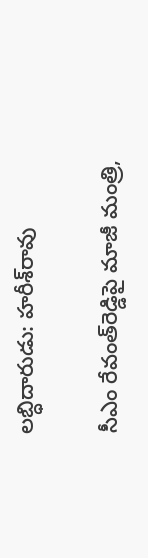లబ్ధిదారుడు: హరీశ్‌రావు

సీఎం రేవంత్‌రెడ్డిపై మాజీ మంత్రి,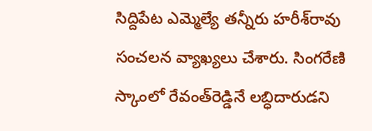సిద్దిపేట ఎమ్మెల్యే తన్నీరు హరీశ్‌రావు సంచలన వ్యాఖ్యలు చేశారు. సింగరేణి స్కాంలో రేవంత్‌రెడ్డినే లబ్ధిదారుడని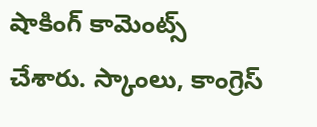షాకింగ్ కామెంట్స్ చేశారు. స్కాంలు, కాంగ్రెస్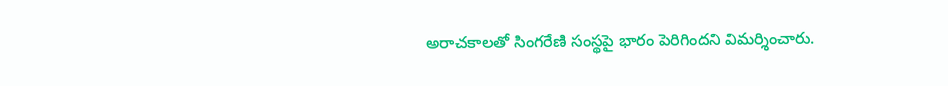అరాచకాలతో సింగరేణి సంస్థపై భారం పెరిగిందని విమర్శించారు.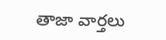తాజా వార్తలు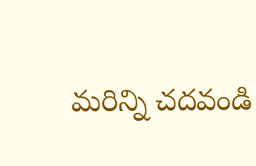మరిన్ని చదవండి